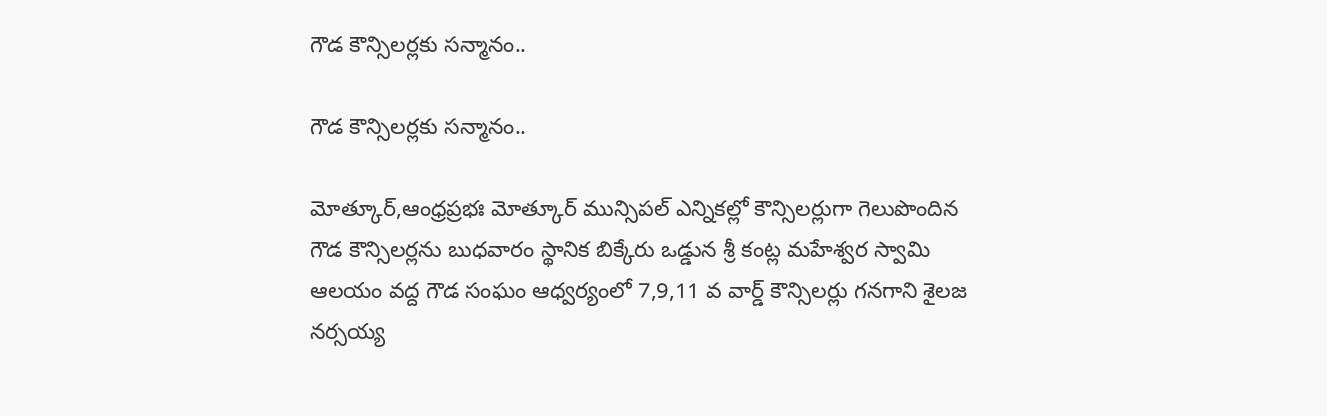గౌడ కౌన్సిలర్లకు సన్మానం..

గౌడ కౌన్సిలర్లకు సన్మానం..

మోత్కూర్,ఆంధ్రప్రభః మోత్కూర్ మున్సిపల్ ఎన్నికల్లో కౌన్సిలర్లుగా గెలుపొందిన గౌడ కౌన్సిలర్లను బుధవారం స్థానిక బిక్కేరు ఒడ్డున శ్రీ కంట్ల మహేశ్వర స్వామి ఆలయం వద్ద గౌడ సంఘం ఆధ్వర్యంలో 7,9,11 వ వార్డ్ కౌన్సిలర్లు గనగాని శైలజ నర్సయ్య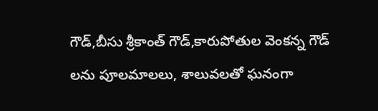గౌడ్,బీసు శ్రీకాంత్ గౌడ్,కారుపోతుల వెంకన్న గౌడ్ లను పూలమాలలు, శాలువలతో ఘనంగా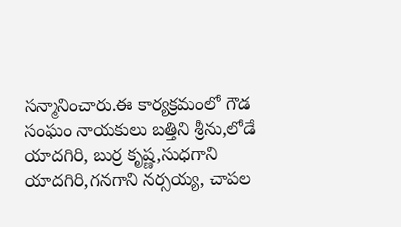సన్మానించారు.ఈ కార్యక్రమంలో గౌడ సంఘం నాయకులు బత్తిని శ్రీను,లోడే యాదగిరి, బుర్ర కృష్ణ,సుధగాని యాదగిరి,గనగాని నర్సయ్య, చాపల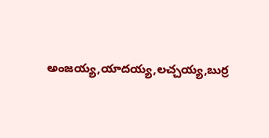అంజయ్య,యాదయ్య,లచ్చయ్య,బుర్ర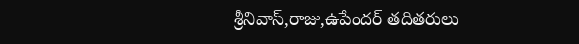శ్రీనివాస్,రాజు,ఉపేందర్ తదితరులు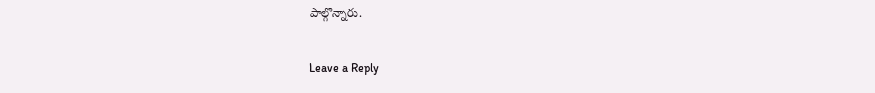పాల్గొన్నారు.

Leave a Reply